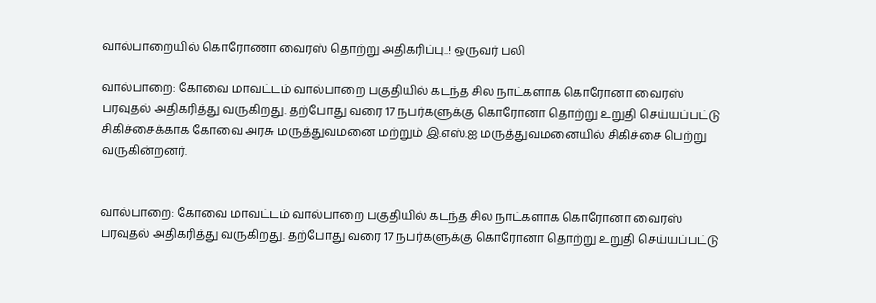வால்பாறையில் கொரோணா வைரஸ் தொற்று அதிகரிப்பு..! ஒருவர் பலி

வால்பாறை: கோவை மாவட்டம் வால்பாறை பகுதியில் கடந்த சில நாட்களாக கொரோனா வைரஸ் பரவுதல் அதிகரித்து வருகிறது. தற்போது வரை 17 நபர்களுக்கு கொரோனா தொற்று உறுதி செய்யப்பட்டு சிகிச்சைக்காக கோவை அரசு மருத்துவமனை மற்றும் இ.எஸ்.ஐ மருத்துவமனையில் சிகிச்சை பெற்று வருகின்றனர்.


வால்பாறை: கோவை மாவட்டம் வால்பாறை பகுதியில் கடந்த சில நாட்களாக கொரோனா வைரஸ் பரவுதல் அதிகரித்து வருகிறது. தற்போது வரை 17 நபர்களுக்கு கொரோனா தொற்று உறுதி செய்யப்பட்டு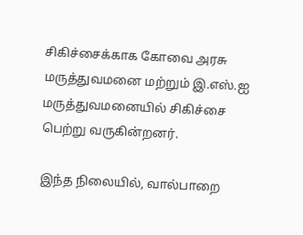சிகிச்சைக்காக கோவை அரசு மருத்துவமனை மற்றும் இ.எஸ்.ஐ மருத்துவமனையில் சிகிச்சை பெற்று வருகின்றனர்.

இந்த நிலையில், வால்பாறை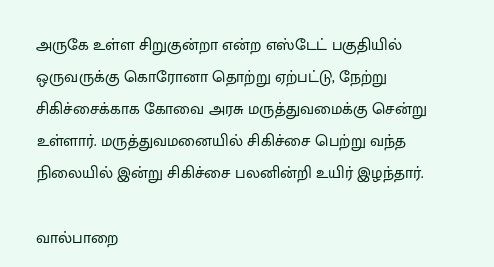அருகே உள்ள சிறுகுன்றா என்ற எஸ்டேட் பகுதியில் ஒருவருக்கு கொரோனா தொற்று ஏற்பட்டு, நேற்று சிகிச்சைக்காக கோவை அரசு மருத்துவமைக்கு சென்று உள்ளார். மருத்துவமனையில் சிகிச்சை பெற்று வந்த நிலையில் இன்று சிகிச்சை பலனின்றி உயிர் இழந்தார்.

வால்பாறை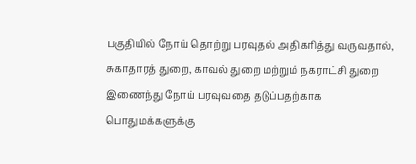பகுதியில் நோய் தொற்று பரவுதல் அதிகரித்து வருவதால், சுகாதாரத் துறை, காவல் துறை மற்றும் நகராட்சி துறை இணைந்து நோய் பரவுவதை தடுப்பதற்காக பொதுமக்களுக்கு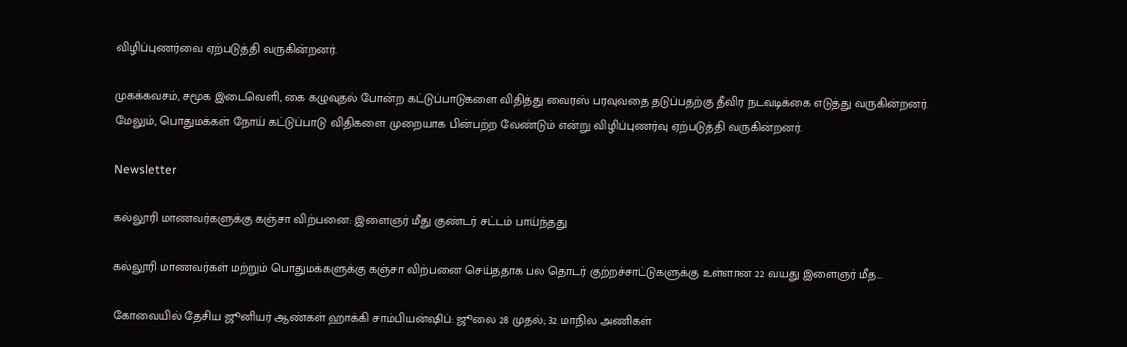விழிப்புணர்வை ஏற்படுத்தி வருகின்றனர்.

முகக்கவசம், சமூக இடைவெளி, கை கழுவுதல் போன்ற கட்டுப்பாடுகளை விதித்து வைரஸ் பரவுவதை தடுப்பதற்கு தீவிர நடவடிக்கை எடுத்து வருகின்றனர். மேலும், பொதுமக்கள் நோய் கட்டுப்பாடு விதிகளை முறையாக பின்பற்ற வேண்டும் என்று விழிப்புணர்வு ஏற்படுத்தி வருகின்றனர்.

Newsletter

கல்லூரி மாணவர்களுக்கு கஞ்சா விற்பனை: இளைஞர் மீது குண்டர் சட்டம் பாய்ந்தது

கல்லூரி மாணவர்கள் மற்றும் பொதுமக்களுக்கு கஞ்சா விற்பனை செய்ததாக பல தொடர் குற்றச்சாட்டுகளுக்கு உள்ளான 22 வயது இளைஞர் மீத...

கோவையில் தேசிய ஜூனியர் ஆண்கள் ஹாக்கி சாம்பியன்ஷிப்: ஜூலை 28 முதல்; 32 மாநில அணிகள்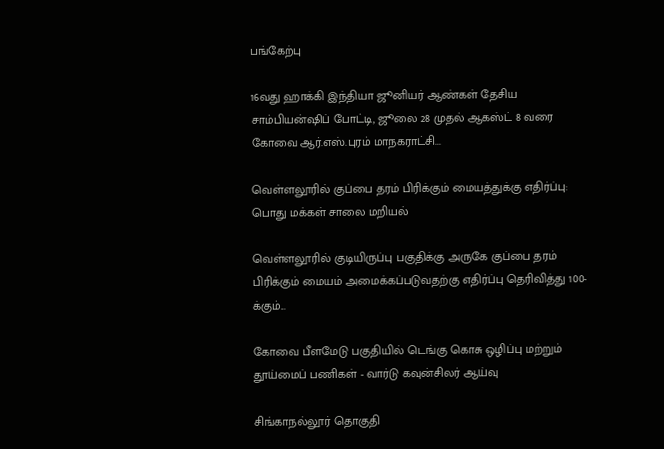பங்கேற்பு

16வது ஹாக்கி இந்தியா ஜூனியர் ஆண்கள் தேசிய சாம்பியன்ஷிப் போட்டி, ஜூலை 28 முதல் ஆகஸ்ட் 8 வரை கோவை ஆர்.எஸ்.புரம் மாநகராட்சி...

வெள்ளலூரில் குப்பை தரம் பிரிக்கும் மையத்துக்கு எதிர்ப்பு: பொது மக்கள் சாலை மறியல்

வெள்ளலூரில் குடியிருப்பு பகுதிக்கு அருகே குப்பை தரம் பிரிக்கும் மையம் அமைக்கப்படுவதற்கு எதிர்ப்பு தெரிவித்து 100-க்கும்...

கோவை பீளமேடு பகுதியில் டெங்கு கொசு ஒழிப்பு மற்றும் தூய்மைப் பணிகள் - வார்டு கவுன்சிலர் ஆய்வு

சிங்காநல்லூர் தொகுதி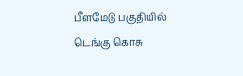பீளமேடு பகுதியில் டெங்கு கொசு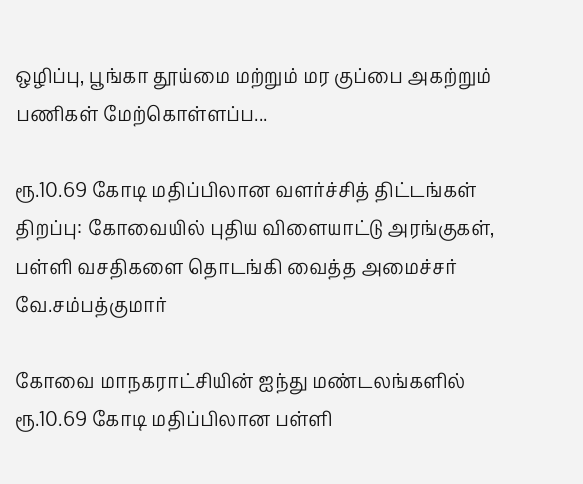ஒழிப்பு, பூங்கா தூய்மை மற்றும் மர குப்பை அகற்றும் பணிகள் மேற்கொள்ளப்ப...

ரூ.10.69 கோடி மதிப்பிலான வளர்ச்சித் திட்டங்கள் திறப்பு: கோவையில் புதிய விளையாட்டு அரங்குகள், பள்ளி வசதிகளை தொடங்கி வைத்த அமைச்சர் வே.சம்பத்குமார்

கோவை மாநகராட்சியின் ஐந்து மண்டலங்களில் ரூ.10.69 கோடி மதிப்பிலான பள்ளி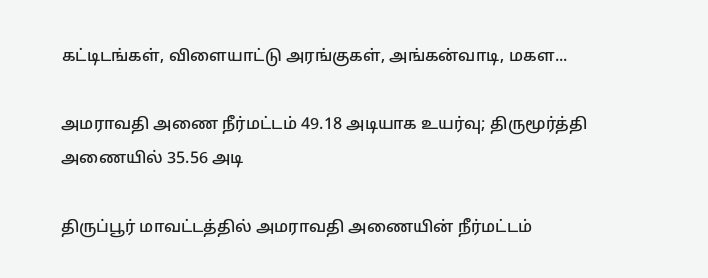கட்டிடங்கள், விளையாட்டு அரங்குகள், அங்கன்வாடி, மகள...

அமராவதி அணை நீர்மட்டம் 49.18 அடியாக உயர்வு; திருமூர்த்தி அணையில் 35.56 அடி

திருப்பூர் மாவட்டத்தில் அமராவதி அணையின் நீர்மட்டம்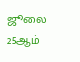ஜூலை 25ஆம்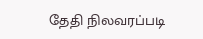தேதி நிலவரப்படி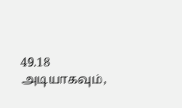49.18 அடியாகவும்,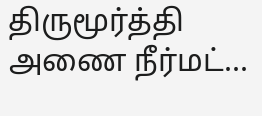திருமூர்த்தி அணை நீர்மட்...